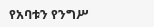የአባቱን የንግሥ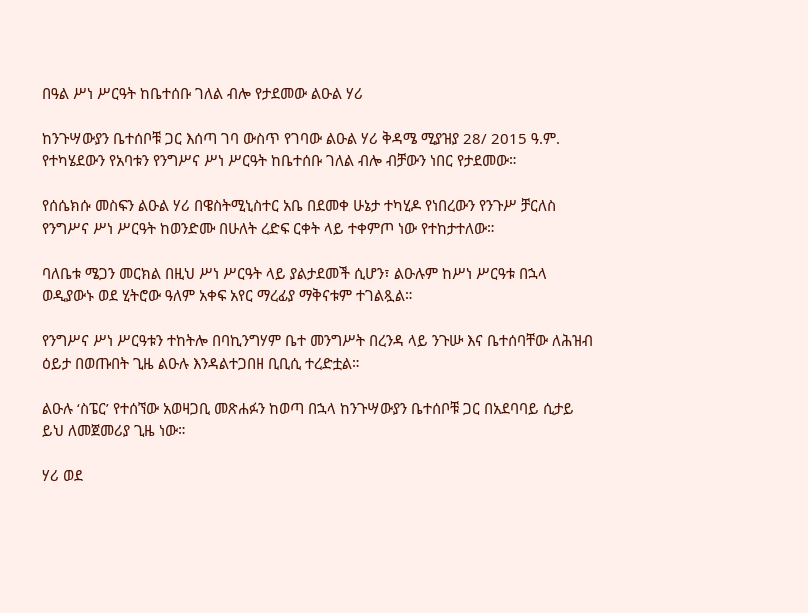በዓል ሥነ ሥርዓት ከቤተሰቡ ገለል ብሎ የታደመው ልዑል ሃሪ

ከንጉሣውያን ቤተሰቦቹ ጋር እሰጣ ገባ ውስጥ የገባው ልዑል ሃሪ ቅዳሜ ሚያዝያ 28/ 2015 ዓ.ም. የተካሄደውን የአባቱን የንግሥና ሥነ ሥርዓት ከቤተሰቡ ገለል ብሎ ብቻውን ነበር የታደመው።

የሰሴክሱ መስፍን ልዑል ሃሪ በዌስትሚኒስተር አቤ በደመቀ ሁኔታ ተካሂዶ የነበረውን የንጉሥ ቻርለስ የንግሥና ሥነ ሥርዓት ከወንድሙ በሁለት ረድፍ ርቀት ላይ ተቀምጦ ነው የተከታተለው።

ባለቤቱ ሜጋን መርክል በዚህ ሥነ ሥርዓት ላይ ያልታደመች ሲሆን፣ ልዑሉም ከሥነ ሥርዓቱ በኋላ ወዲያውኑ ወደ ሂትሮው ዓለም አቀፍ አየር ማረፊያ ማቅናቱም ተገልጿል።

የንግሥና ሥነ ሥርዓቱን ተከትሎ በባኪንግሃም ቤተ መንግሥት በረንዳ ላይ ንጉሡ እና ቤተሰባቸው ለሕዝብ ዕይታ በወጡበት ጊዜ ልዑሉ እንዳልተጋበዘ ቢቢሲ ተረድቷል።

ልዑሉ ‘ስፔር’ የተሰኘው አወዛጋቢ መጽሐፉን ከወጣ በኋላ ከንጉሣውያን ቤተሰቦቹ ጋር በአደባባይ ሲታይ ይህ ለመጀመሪያ ጊዜ ነው።

ሃሪ ወደ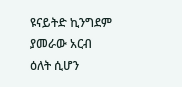ዩናይትድ ኪንግደም ያመራው አርብ ዕለት ሲሆን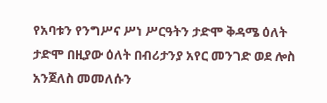የአባቱን የንግሥና ሥነ ሥርዓትን ታድሞ ቅዳሜ ዕለት ታድሞ በዚያው ዕለት በብሪታንያ አየር መንገድ ወደ ሎስ አንጀለስ መመለሱን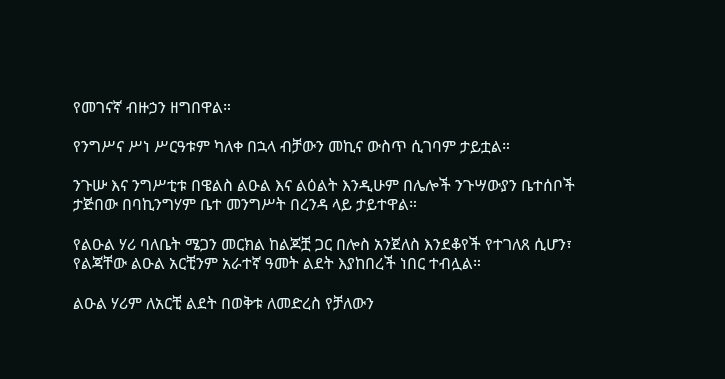የመገናኛ ብዙኃን ዘግበዋል።

የንግሥና ሥነ ሥርዓቱም ካለቀ በኋላ ብቻውን መኪና ውስጥ ሲገባም ታይቷል።

ንጉሡ እና ንግሥቲቱ በዌልስ ልዑል እና ልዕልት እንዲሁም በሌሎች ንጉሣውያን ቤተሰቦች ታጅበው በባኪንግሃም ቤተ መንግሥት በረንዳ ላይ ታይተዋል።

የልዑል ሃሪ ባለቤት ሜጋን መርክል ከልጆቿ ጋር በሎስ አንጀለስ እንደቆየች የተገለጸ ሲሆን፣ የልጃቸው ልዑል አርቺንም አራተኛ ዓመት ልደት እያከበረች ነበር ተብሏል።

ልዑል ሃሪም ለአርቺ ልደት በወቅቱ ለመድረስ የቻለውን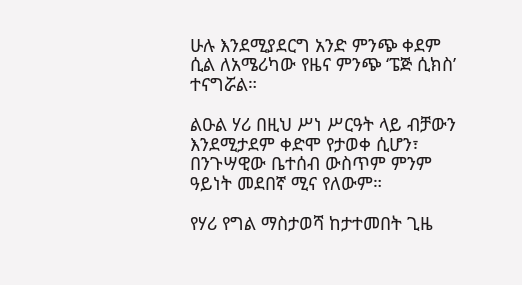ሁሉ እንደሚያደርግ አንድ ምንጭ ቀደም ሲል ለአሜሪካው የዜና ምንጭ ‘ፔጅ ሲክስ’ ተናግሯል።

ልዑል ሃሪ በዚህ ሥነ ሥርዓት ላይ ብቻውን እንደሚታደም ቀድሞ የታወቀ ሲሆን፣ በንጉሣዊው ቤተሰብ ውስጥም ምንም ዓይነት መደበኛ ሚና የለውም።

የሃሪ የግል ማስታወሻ ከታተመበት ጊዜ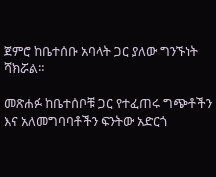ጀምሮ ከቤተሰቡ አባላት ጋር ያለው ግንኙነት ሻክሯል።

መጽሐፉ ከቤተሰቦቹ ጋር የተፈጠሩ ግጭቶችን እና አለመግባባቶችን ፍንትው አድርጎ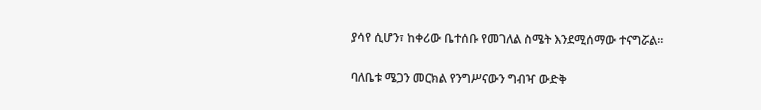ያሳየ ሲሆን፣ ከቀሪው ቤተሰቡ የመገለል ስሜት እንደሚሰማው ተናግሯል።

ባለቤቱ ሜጋን መርክል የንግሥናውን ግብዣ ውድቅ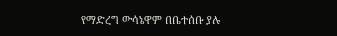የማድረግ ውሳኔዋም በቤተሰቡ ያሉ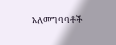አለመግባባቶች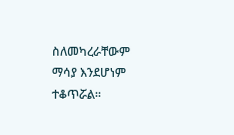ስለመካረራቸውም ማሳያ እንደሆነም ተቆጥሯል።